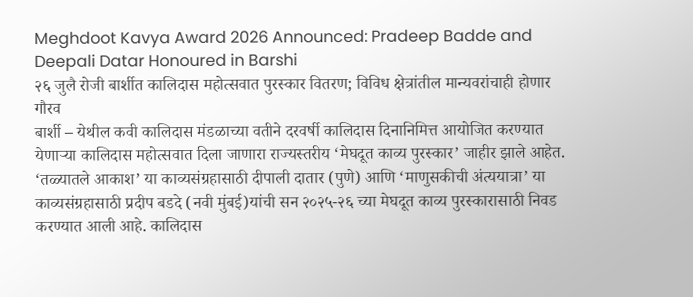Meghdoot Kavya Award 2026 Announced: Pradeep Badde and Deepali Datar Honoured in Barshi
२६ जुलै रोजी बार्शीत कालिदास महोत्सवात पुरस्कार वितरण; विविध क्षेत्रांतील मान्यवरांचाही होणार गौरव
बार्शी – येथील कवी कालिदास मंडळाच्या वतीने दरवर्षी कालिदास दिनानिमित्त आयोजित करण्यात येणाऱ्या कालिदास महोत्सवात दिला जाणारा राज्यस्तरीय ‘मेघदूत काव्य पुरस्कार’ जाहीर झाले आहेत. ‘तळ्यातले आकाश’ या काव्यसंग्रहासाठी दीपाली दातार (पुणे) आणि ‘माणुसकीची अंत्ययात्रा’ या काव्यसंग्रहासाठी प्रदीप बडदे (नवी मुंबई)यांची सन २०२५-२६ च्या मेघदूत काव्य पुरस्कारासाठी निवड करण्यात आली आहे. कालिदास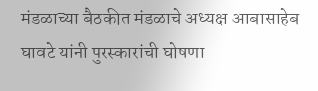मंडळाच्या बैठकीत मंडळाचे अध्यक्ष आबासाहेब घावटे यांनी पुरस्कारांची घोषणा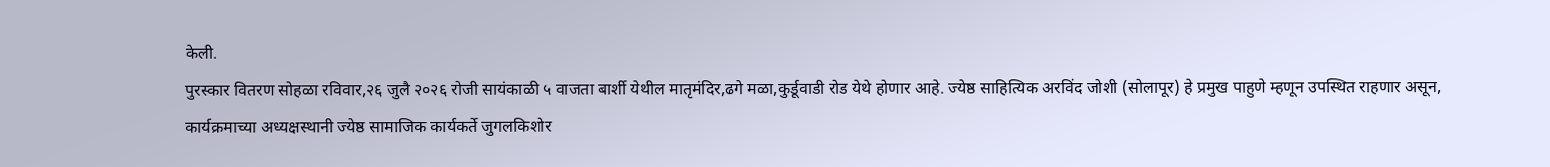केली.
पुरस्कार वितरण सोहळा रविवार,२६ जुलै २०२६ रोजी सायंकाळी ५ वाजता बार्शी येथील मातृमंदिर,ढगे मळा,कुर्डूवाडी रोड येथे होणार आहे. ज्येष्ठ साहित्यिक अरविंद जोशी (सोलापूर) हे प्रमुख पाहुणे म्हणून उपस्थित राहणार असून, कार्यक्रमाच्या अध्यक्षस्थानी ज्येष्ठ सामाजिक कार्यकर्ते जुगलकिशोर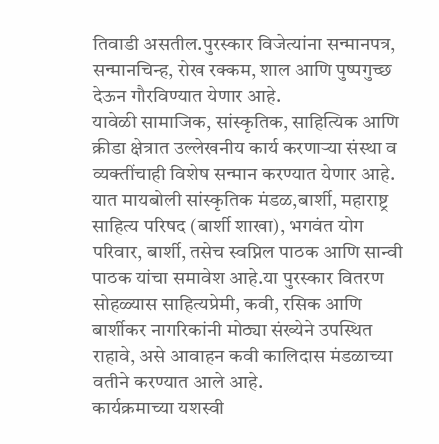तिवाडी असतील.पुरस्कार विजेत्यांना सन्मानपत्र, सन्मानचिन्ह, रोख रक्कम, शाल आणि पुष्पगुच्छ देऊन गौरविण्यात येणार आहे.
यावेळी सामाजिक, सांस्कृतिक, साहित्यिक आणि क्रीडा क्षेत्रात उल्लेखनीय कार्य करणाऱ्या संस्था व व्यक्तींचाही विशेष सन्मान करण्यात येणार आहे. यात मायबोली सांस्कृतिक मंडळ,बार्शी, महाराष्ट्र साहित्य परिषद (बार्शी शाखा), भगवंत योग परिवार, बार्शी, तसेच स्वप्निल पाठक आणि सान्वी पाठक यांचा समावेश आहे.या पुरस्कार वितरण सोहळ्यास साहित्यप्रेमी, कवी, रसिक आणि बार्शीकर नागरिकांनी मोठ्या संख्येने उपस्थित राहावे, असे आवाहन कवी कालिदास मंडळाच्या वतीने करण्यात आले आहे.
कार्यक्रमाच्या यशस्वी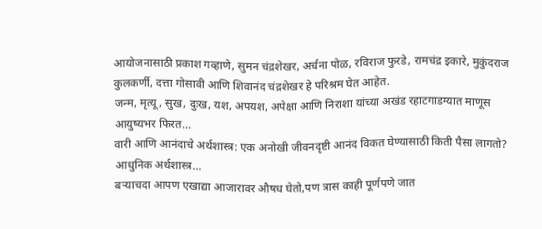आयोजनासाठी प्रकाश गव्हाणे, सुमन चंद्रशेखर, अर्चना पोळ, रविराज फुरडे, रामचंद्र इकारे, मुकुंदराज कुलकर्णी, दत्ता गोसावी आणि शिवानंद चंद्रशेखर हे परिश्रम घेत आहेत.
जन्म, मृत्यू, सुख, दुःख, यश, अपयश, अपेक्षा आणि निराशा यांच्या अखंड रहाटगाडग्यात माणूस आयुष्यभर फिरत…
वारी आणि आनंदाचे अर्थशास्त्र: एक अनोखी जीवनदृष्टी आनंद विकत घेण्यासाठी किती पैसा लागतो? आधुनिक अर्थशास्त्र…
बऱ्याचदा आपण एखाद्या आजारावर औषध घेतो,पण त्रास काही पूर्णपणे जात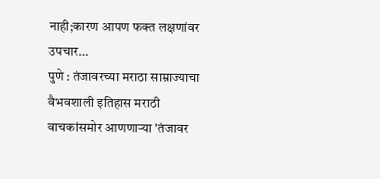नाही;कारण आपण फक्त लक्षणांवर उपचार…
पुणे : तंजावरच्या मराठा साम्राज्याचा वैभवशाली इतिहास मराठी वाचकांसमोर आणणाऱ्या 'तंजावर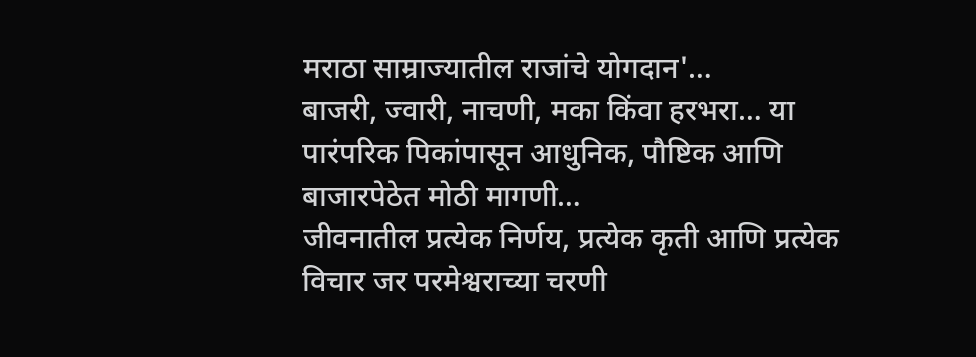मराठा साम्राज्यातील राजांचे योगदान'…
बाजरी, ज्वारी, नाचणी, मका किंवा हरभरा… या पारंपरिक पिकांपासून आधुनिक, पौष्टिक आणि बाजारपेठेत मोठी मागणी…
जीवनातील प्रत्येक निर्णय, प्रत्येक कृती आणि प्रत्येक विचार जर परमेश्वराच्या चरणी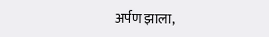अर्पण झाला,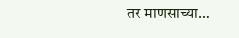तर माणसाच्या…